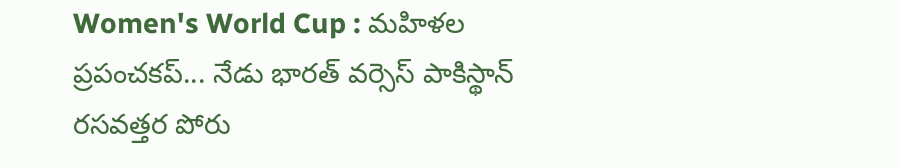Women's World Cup : మహిళల ప్రపంచకప్‌... నేడు భారత్ వర్సెస్ పాకిస్థాన్ రసవత్తర పోరు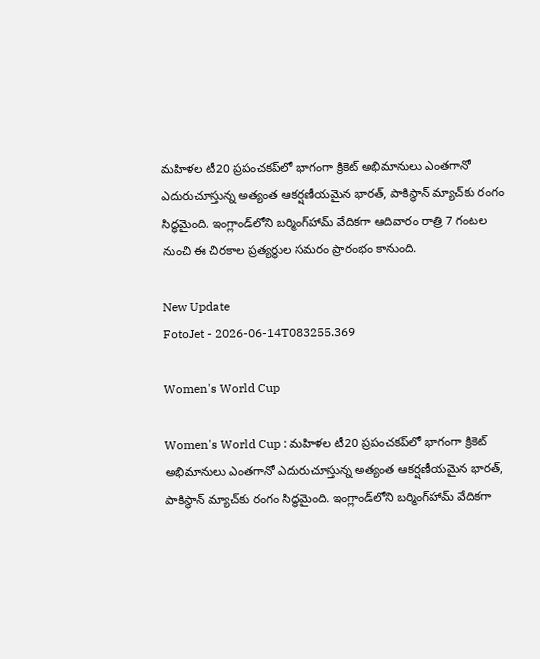మహిళల టీ20 ప్రపంచకప్‌లో భాగంగా క్రికెట్ అభిమానులు ఎంతగానో ఎదురుచూస్తున్న అత్యంత ఆకర్షణీయమైన భారత్, పాకిస్థాన్ మ్యాచ్‌కు రంగం సిద్ధమైంది. ఇంగ్లాండ్‌లోని బర్మింగ్‌హామ్ వేదికగా ఆదివారం రాత్రి 7 గంటల నుంచి ఈ చిరకాల ప్రత్యర్థుల సమరం ప్రారంభం కానుంది.

New Update
FotoJet - 2026-06-14T083255.369

Women's World Cup

Women's World Cup : మహిళల టీ20 ప్రపంచకప్‌లో భాగంగా క్రికెట్ అభిమానులు ఎంతగానో ఎదురుచూస్తున్న అత్యంత ఆకర్షణీయమైన భారత్, పాకిస్థాన్ మ్యాచ్‌కు రంగం సిద్ధమైంది. ఇంగ్లాండ్‌లోని బర్మింగ్‌హామ్ వేదికగా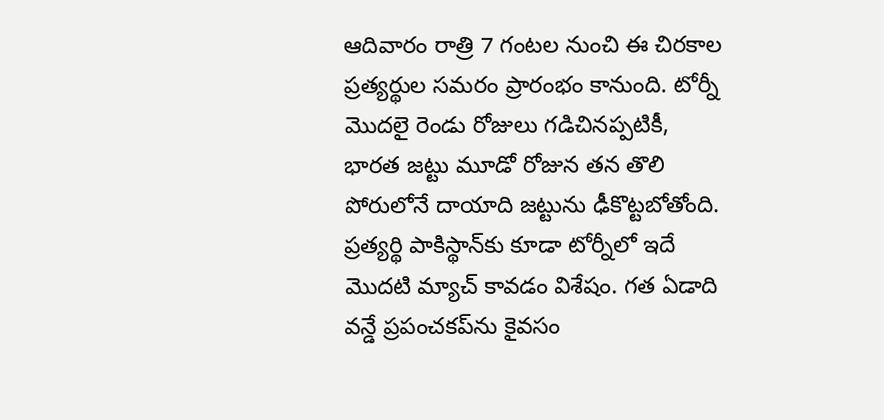ఆదివారం రాత్రి 7 గంటల నుంచి ఈ చిరకాల ప్రత్యర్థుల సమరం ప్రారంభం కానుంది. టోర్నీ మొదలై రెండు రోజులు గడిచినప్పటికీ, భారత జట్టు మూడో రోజున తన తొలి పోరులోనే దాయాది జట్టును ఢీకొట్టబోతోంది. ప్రత్యర్థి పాకిస్థాన్‌కు కూడా టోర్నీలో ఇదే మొదటి మ్యాచ్ కావడం విశేషం. గత ఏడాది వన్డే ప్రపంచకప్‌ను కైవసం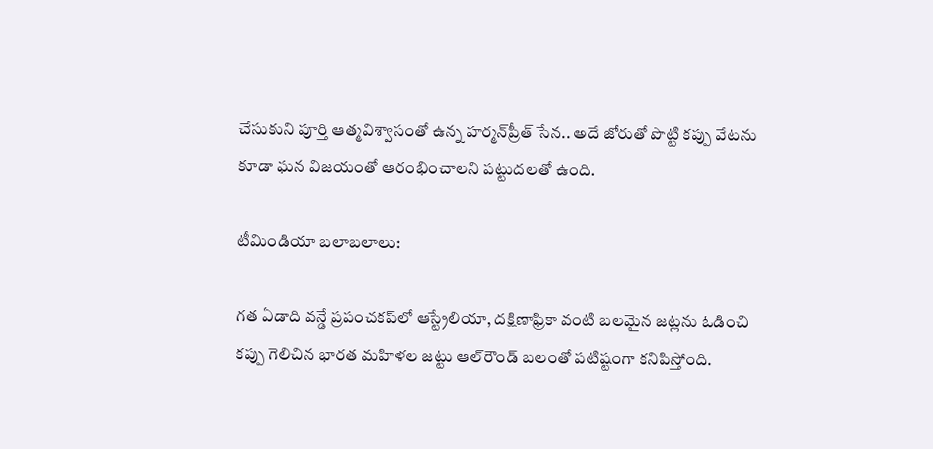చేసుకుని పూర్తి ఆత్మవిశ్వాసంతో ఉన్న హర్మన్‌ప్రీత్ సేన.. అదే జోరుతో పొట్టి కప్పు వేటను కూడా ఘన విజయంతో ఆరంభించాలని పట్టుదలతో ఉంది.

టీమిండియా బలాబలాలు:

గత ఏడాది వన్డే ప్రపంచకప్‌లో ఆస్ట్రేలియా, దక్షిణాఫ్రికా వంటి బలమైన జట్లను ఓడించి కప్పు గెలిచిన భారత మహిళల జట్టు ఆల్‌రౌండ్ బలంతో పటిష్టంగా కనిపిస్తోంది.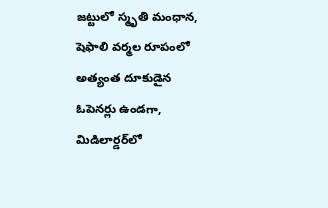జట్టులో స్మృతి మంధాన, షెఫాలి వర్మల రూపంలో అత్యంత దూకుడైన ఓపెనర్లు ఉండగా, మిడిలార్డర్‌లో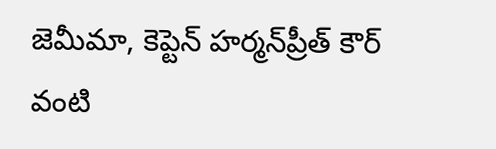జెమీమా, కెప్టెన్ హర్మన్‌ప్రీత్ కౌర్ వంటి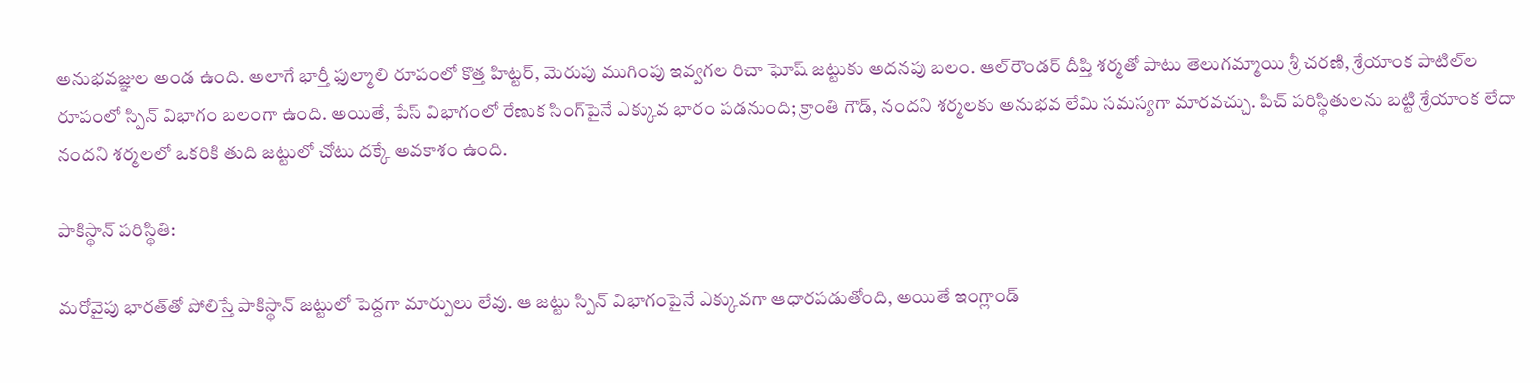అనుభవజ్ఞుల అండ ఉంది. అలాగే భార్తీ ఫుల్మాలి రూపంలో కొత్త హిట్టర్, మెరుపు ముగింపు ఇవ్వగల రిచా ఘోష్ జట్టుకు అదనపు బలం. ఆల్‌రౌండర్ దీప్తి శర్మతో పాటు తెలుగమ్మాయి శ్రీ చరణి, శ్రేయాంక పాటిల్‌ల రూపంలో స్పిన్ విభాగం బలంగా ఉంది. అయితే, పేస్ విభాగంలో రేణుక సింగ్‌పైనే ఎక్కువ భారం పడనుంది; క్రాంతి గౌడ్, నందని శర్మలకు అనుభవ లేమి సమస్యగా మారవచ్చు. పిచ్ పరిస్థితులను బట్టి శ్రేయాంక లేదా నందని శర్మలలో ఒకరికి తుది జట్టులో చోటు దక్కే అవకాశం ఉంది.

పాకిస్థాన్ పరిస్థితి:

మరోవైపు భారత్‌తో పోలిస్తే పాకిస్థాన్ జట్టులో పెద్దగా మార్పులు లేవు. ఆ జట్టు స్పిన్ విభాగంపైనే ఎక్కువగా ఆధారపడుతోంది, అయితే ఇంగ్లాండ్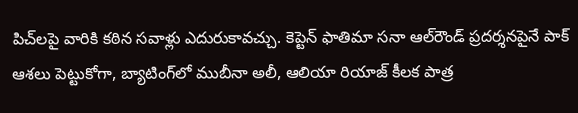పిచ్‌లపై వారికి కఠిన సవాళ్లు ఎదురుకావచ్చు. కెప్టెన్ ఫాతిమా సనా ఆల్‌రౌండ్ ప్రదర్శనపైనే పాక్ ఆశలు పెట్టుకోగా, బ్యాటింగ్‌లో ముబీనా అలీ, ఆలియా రియాజ్ కీలక పాత్ర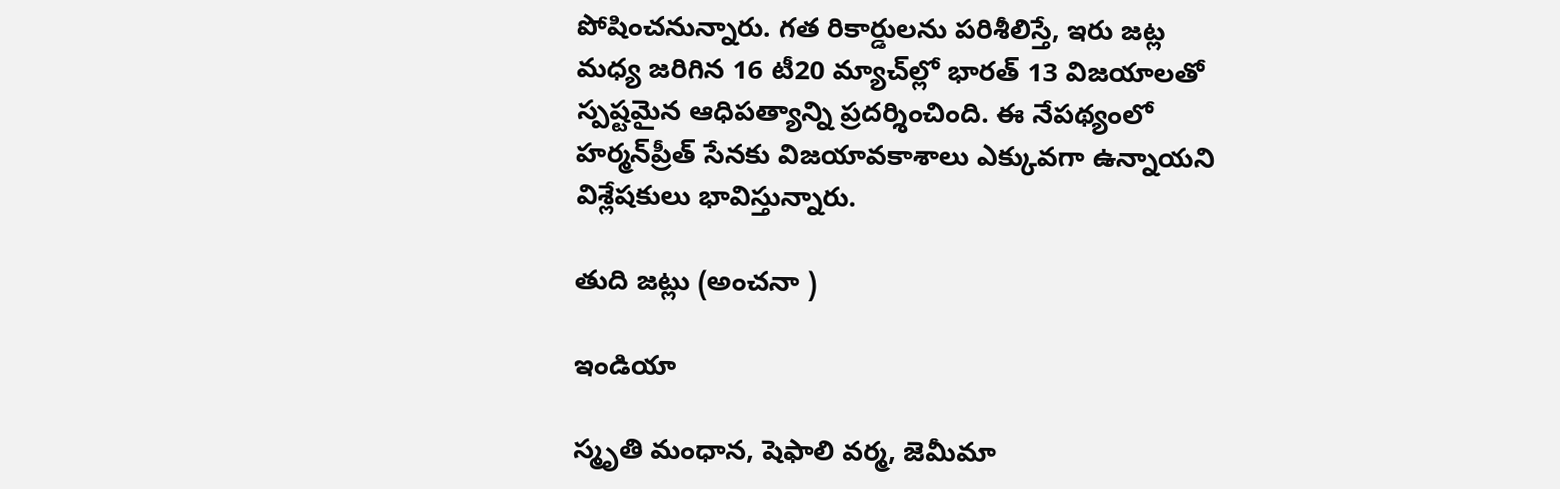పోషించనున్నారు. గత రికార్డులను పరిశీలిస్తే, ఇరు జట్ల మధ్య జరిగిన 16 టీ20 మ్యాచ్‌ల్లో భారత్ 13 విజయాలతో స్పష్టమైన ఆధిపత్యాన్ని ప్రదర్శించింది. ఈ నేపథ్యంలో హర్మన్‌ప్రీత్ సేనకు విజయావకాశాలు ఎక్కువగా ఉన్నాయని విశ్లేషకులు భావిస్తున్నారు.

తుది జట్లు (అంచనా )

ఇండియా

స్మృతి మంధాన, షెఫాలి వర్మ, జెమీమా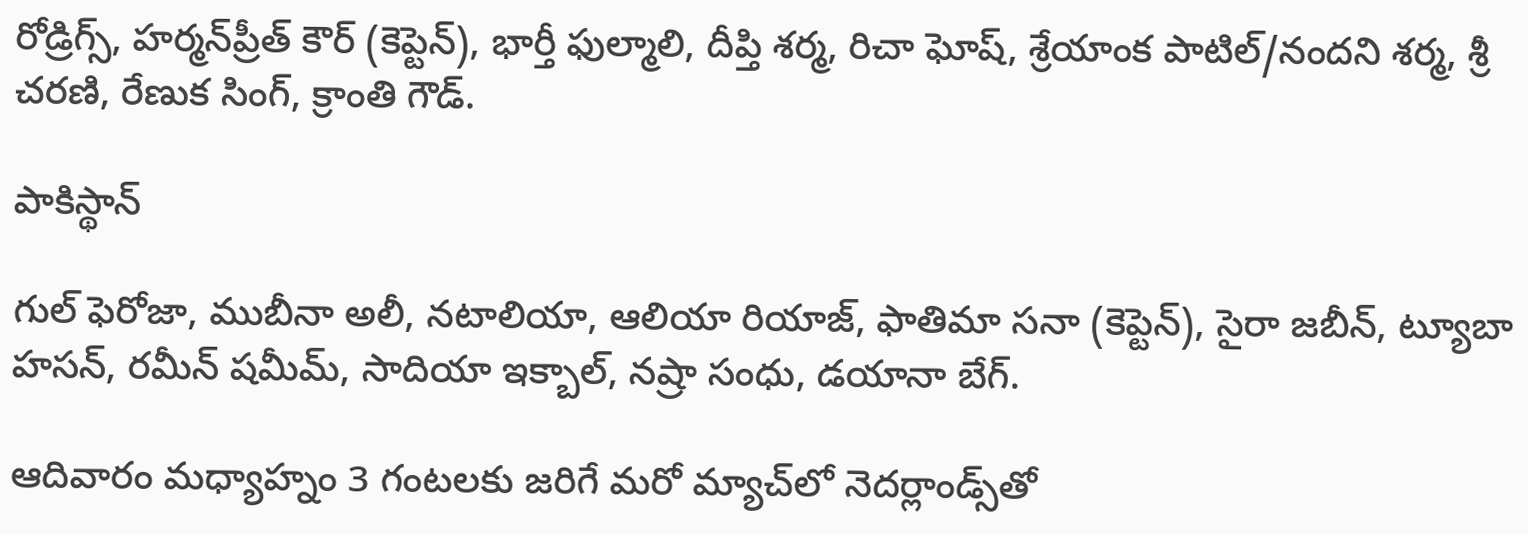రోడ్రిగ్స్, హర్మన్‌ప్రీత్ కౌర్ (కెప్టెన్), భార్తీ ఫుల్మాలి, దీప్తి శర్మ, రిచా ఘోష్, శ్రేయాంక పాటిల్/నందని శర్మ, శ్రీ చరణి, రేణుక సింగ్, క్రాంతి గౌడ్.

పాకిస్థాన్

గుల్ ఫెరోజా, ముబీనా అలీ, నటాలియా, ఆలియా రియాజ్, ఫాతిమా సనా (కెప్టెన్), సైరా జబీన్, ట్యూబా హసన్, రమీన్ షమీమ్, సాదియా ఇక్బాల్, నష్రా సంధు, డయానా బేగ్.

ఆదివారం మధ్యాహ్నం 3 గంటలకు జరిగే మరో మ్యాచ్‌లో నెదర్లాండ్స్‌తో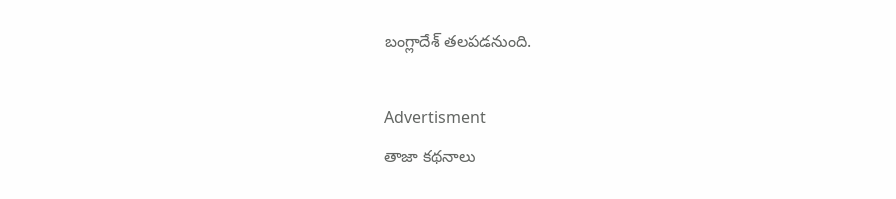బంగ్లాదేశ్ తలపడనుంది.

Advertisment
తాజా కథనాలు